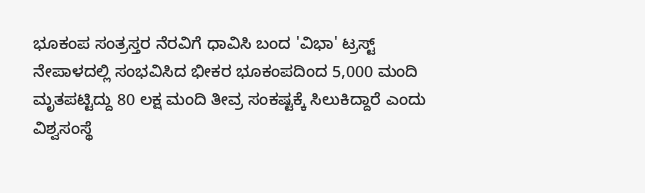ಭೂಕಂಪ ಸಂತ್ರಸ್ತರ ನೆರವಿಗೆ ಧಾವಿಸಿ ಬಂದ 'ವಿಭಾ' ಟ್ರಸ್ಟ್
ನೇಪಾಳದಲ್ಲಿ ಸಂಭವಿಸಿದ ಭೀಕರ ಭೂಕಂಪದಿಂದ 5,000 ಮಂದಿ ಮೃತಪಟ್ಟಿದ್ದು 80 ಲಕ್ಷ ಮಂದಿ ತೀವ್ರ ಸಂಕಷ್ಟಕ್ಕೆ ಸಿಲುಕಿದ್ದಾರೆ ಎಂದು ವಿಶ್ವಸಂಸ್ಥೆ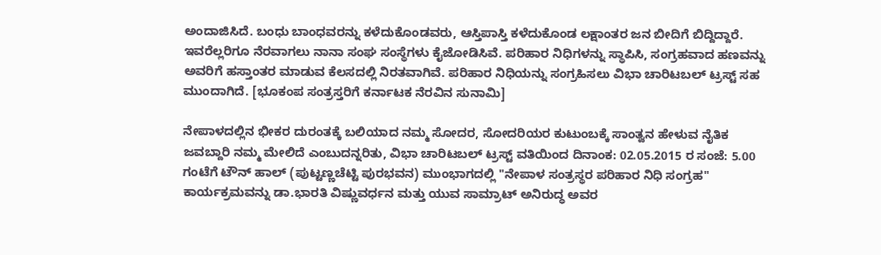ಅಂದಾಜಿಸಿದೆ. ಬಂಧು ಬಾಂಧವರನ್ನು ಕಳೆದುಕೊಂಡವರು, ಆಸ್ತಿಪಾಸ್ತಿ ಕಳೆದುಕೊಂಡ ಲಕ್ಷಾಂತರ ಜನ ಬೀದಿಗೆ ಬಿದ್ದಿದ್ದಾರೆ.
ಇವರೆಲ್ಲರಿಗೂ ನೆರವಾಗಲು ನಾನಾ ಸಂಘ ಸಂಸ್ಥೆಗಳು ಕೈಜೋಡಿಸಿವೆ. ಪರಿಹಾರ ನಿಧಿಗಳನ್ನು ಸ್ಥಾಪಿಸಿ, ಸಂಗ್ರಹವಾದ ಹಣವನ್ನು ಅವರಿಗೆ ಹಸ್ತಾಂತರ ಮಾಡುವ ಕೆಲಸದಲ್ಲಿ ನಿರತವಾಗಿವೆ. ಪರಿಹಾರ ನಿಧಿಯನ್ನು ಸಂಗ್ರಹಿಸಲು ವಿಭಾ ಚಾರಿಟಬಲ್ ಟ್ರಸ್ಟ್ ಸಹ ಮುಂದಾಗಿದೆ. [ಭೂಕಂಪ ಸಂತ್ರಸ್ತರಿಗೆ ಕರ್ನಾಟಕ ನೆರವಿನ ಸುನಾಮಿ]

ನೇಪಾಳದಲ್ಲಿನ ಭೀಕರ ದುರಂತಕ್ಕೆ ಬಲಿಯಾದ ನಮ್ಮ ಸೋದರ, ಸೋದರಿಯರ ಕುಟುಂಬಕ್ಕೆ ಸಾಂತ್ವನ ಹೇಳುವ ನೈತಿಕ ಜವಬ್ದಾರಿ ನಮ್ಮ ಮೇಲಿದೆ ಎಂಬುದನ್ನರಿತು, ವಿಭಾ ಚಾರಿಟಬಲ್ ಟ್ರಸ್ಟ್ ವತಿಯಿಂದ ದಿನಾಂಕ: 02.05.2015 ರ ಸಂಜೆ: 5.00 ಗಂಟೆಗೆ ಟೌನ್ ಹಾಲ್ (ಪುಟ್ಟಣ್ಣಚೆಟ್ಟಿ ಪುರಭವನ) ಮುಂಭಾಗದಲ್ಲಿ "ನೇಪಾಳ ಸಂತ್ರಸ್ಥರ ಪರಿಹಾರ ನಿಧಿ ಸಂಗ್ರಹ" ಕಾರ್ಯಕ್ರಮವನ್ನು ಡಾ.ಭಾರತಿ ವಿಷ್ಣುವರ್ಧನ ಮತ್ತು ಯುವ ಸಾಮ್ರಾಟ್ ಅನಿರುದ್ಧ ಅವರ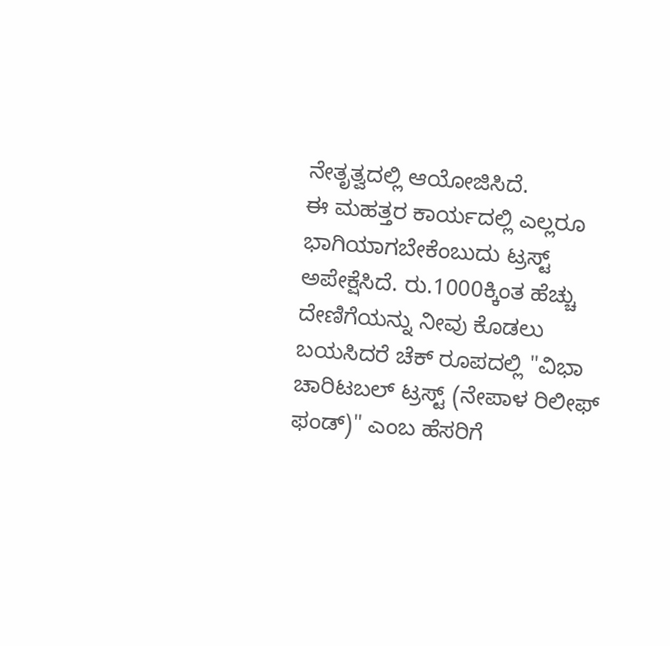ನೇತೃತ್ವದಲ್ಲಿ ಆಯೋಜಿಸಿದೆ.
ಈ ಮಹತ್ತರ ಕಾರ್ಯದಲ್ಲಿ ಎಲ್ಲರೂ ಭಾಗಿಯಾಗಬೇಕೆಂಬುದು ಟ್ರಸ್ಟ್ ಅಪೇಕ್ಷೆಸಿದೆ. ರು.1000ಕ್ಕಿಂತ ಹೆಚ್ಚು ದೇಣಿಗೆಯನ್ನು ನೀವು ಕೊಡಲು ಬಯಸಿದರೆ ಚೆಕ್ ರೂಪದಲ್ಲಿ "ವಿಭಾ ಚಾರಿಟಬಲ್ ಟ್ರಸ್ಟ್ (ನೇಪಾಳ ರಿಲೀಫ್ ಫಂಡ್)" ಎಂಬ ಹೆಸರಿಗೆ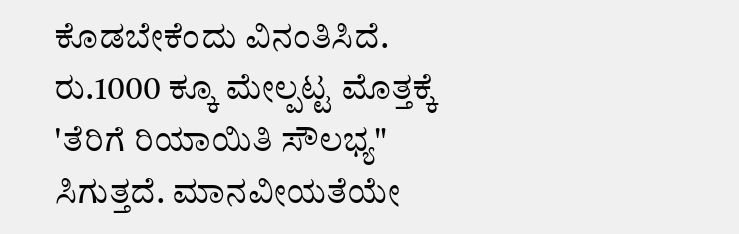ಕೊಡಬೇಕೆಂದು ವಿನಂತಿಸಿದೆ.
ರು.1000 ಕ್ಕೂ ಮೇಲ್ಪಟ್ಟ ಮೊತ್ತಕ್ಕೆ 'ತೆರಿಗೆ ರಿಯಾಯಿತಿ ಸೌಲಭ್ಯ" ಸಿಗುತ್ತದೆ. ಮಾನವೀಯತೆಯೇ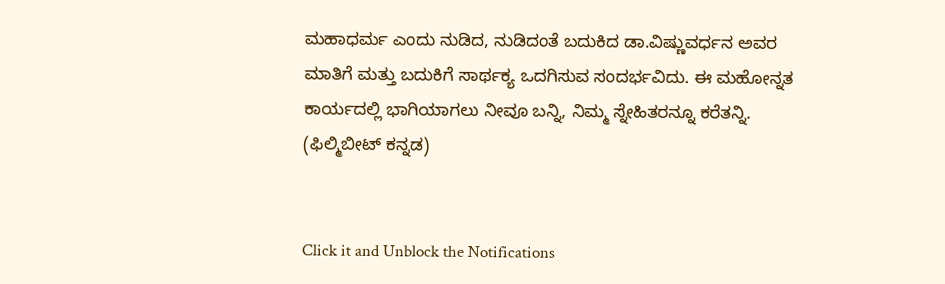ಮಹಾಧರ್ಮ ಎಂದು ನುಡಿದ, ನುಡಿದಂತೆ ಬದುಕಿದ ಡಾ.ವಿಷ್ಣುವರ್ಧನ ಅವರ ಮಾತಿಗೆ ಮತ್ತು ಬದುಕಿಗೆ ಸಾರ್ಥಕ್ಯ ಒದಗಿಸುವ ಸಂದರ್ಭವಿದು. ಈ ಮಹೋನ್ನತ ಕಾರ್ಯದಲ್ಲಿ ಭಾಗಿಯಾಗಲು ನೀವೂ ಬನ್ನಿ, ನಿಮ್ಮ ಸ್ನೇಹಿತರನ್ನೂ ಕರೆತನ್ನಿ. (ಫಿಲ್ಮಿಬೀಟ್ ಕನ್ನಡ)


Click it and Unblock the Notifications